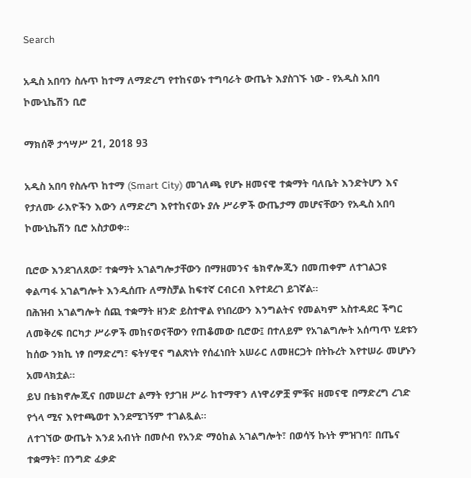Search

አዲስ አበባን ስሉጥ ከተማ ለማድረግ የተከናወኑ ተግባራት ውጤት እያስገኙ ነው - የአዲስ አበባ ኮሙኒኬሽን ቢሮ

ማክሰኞ ታኅሣሥ 21, 2018 93

አዲስ አበባ የስሉጥ ከተማ (Smart City) መገለጫ የሆኑ ዘመናዊ ተቋማት ባለቤት እንድትሆን እና የታለሙ ራእዮችን እውን ለማድረግ እየተከናወኑ ያሉ ሥራዎች ውጤታማ መሆናቸውን የአዲስ አበባ ኮሙኒኬሽን ቢሮ አስታወቀ።

ቢሮው እንደገለጸው፣ ተቋማት አገልግሎታቸውን በማዘመንና ቴክኖሎጂን በመጠቀም ለተገልጋዩ ቀልጣፋ አገልግሎት እንዲሰጡ ለማስቻል ከፍተኛ ርብርብ እየተደረገ ይገኛል።
በሕዝብ አገልግሎት ሰጪ ተቋማት ዘንድ ይስተዋል የነበረውን እንግልትና የመልካም አስተዳደር ችግር ለመቅረፍ በርካታ ሥራዎች መከናወናቸውን የጠቆመው ቢሮው፤ በተለይም የአገልግሎት አሰጣጥ ሂደቱን ከሰው ንክኪ ነፃ በማድረግ፣ ፍትሃዊና ግልጽነት የሰፈነበት አሠራር ለመዘርጋት በትኩረት እየተሠራ መሆኑን አመላክቷል።
ይህ በቴክኖሎጂና በመሠረተ ልማት የታገዘ ሥራ ከተማዋን ለነዋሪዎቿ ምቹና ዘመናዊ በማድረግ ረገድ የጎላ ሚና እየተጫወተ እንደሚገኝም ተገልጿል።
ለተገኘው ውጤት እንደ አብነት በመሶብ የአንድ ማዕከል አገልግሎት፣ በወሳኝ ኩነት ምዝገባ፣ በጤና ተቋማት፣ በንግድ ፈቃድ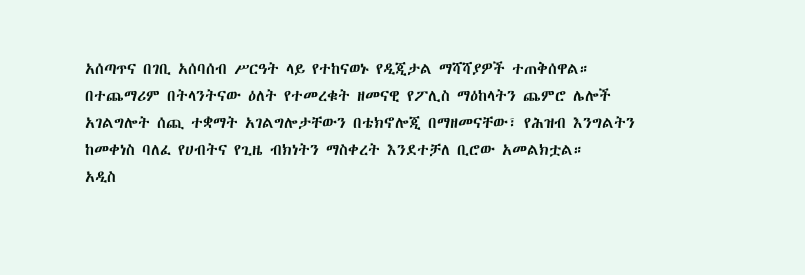አሰጣጥና በገቢ አሰባሰብ ሥርዓት ላይ የተከናወኑ የዲጂታል ማሻሻያዎች ተጠቅሰዋል።
በተጨማሪም በትላንትናው ዕለት የተመረቁት ዘመናዊ የፖሊስ ማዕከላትን ጨምሮ ሌሎች አገልግሎት ሰጪ ተቋማት አገልግሎታቸውን በቴክኖሎጂ በማዘመናቸው፣ የሕዝብ እንግልትን ከመቀነስ ባለፈ የሀብትና የጊዜ ብክነትን ማስቀረት እንደተቻለ ቢሮው አመልክቷል።
አዲስ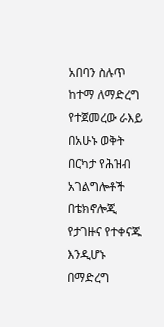አበባን ስሉጥ ከተማ ለማድረግ የተጀመረው ራእይ በአሁኑ ወቅት በርካታ የሕዝብ አገልግሎቶች በቴክኖሎጂ የታገዙና የተቀናጁ እንዲሆኑ በማድረግ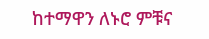ከተማዋን ለኑሮ ምቹና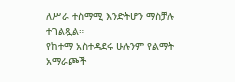ለሥራ ተስማሚ እንድትሆን ማስቻሉ ተገልጿል።
የከተማ አስተዳደሩ ሁሉንም የልማት አማራጮች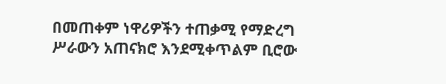በመጠቀም ነዋሪዎችን ተጠቃሚ የማድረግ ሥራውን አጠናክሮ እንደሚቀጥልም ቢሮው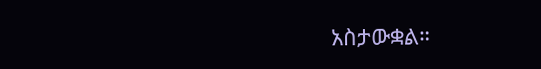አስታውቋል።